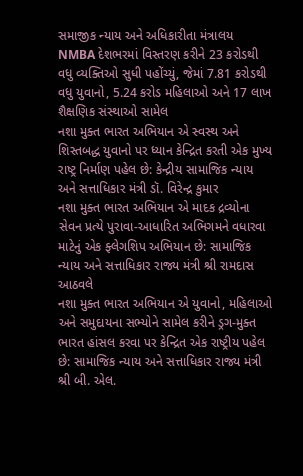સમાજીક ન્યાય અને અધિકારીતા મંત્રાલય
NMBA દેશભરમાં વિસ્તરણ કરીને 23 કરોડથી વધુ વ્યક્તિઓ સુધી પહોંચ્યું, જેમાં 7.81 કરોડથી વધુ યુવાનો, 5.24 કરોડ મહિલાઓ અને 17 લાખ શૈક્ષણિક સંસ્થાઓ સામેલ
નશા મુક્ત ભારત અભિયાન એ સ્વસ્થ અને શિસ્તબદ્ધ યુવાનો પર ધ્યાન કેન્દ્રિત કરતી એક મુખ્ય રાષ્ટ્ર નિર્માણ પહેલ છે: કેન્દ્રીય સામાજિક ન્યાય અને સત્તાધિકાર મંત્રી ડૉ. વિરેન્દ્ર કુમાર
નશા મુક્ત ભારત અભિયાન એ માદક દ્રવ્યોના સેવન પ્રત્યે પુરાવા-આધારિત અભિગમને વધારવા માટેનું એક ફ્લેગશિપ અભિયાન છે: સામાજિક ન્યાય અને સત્તાધિકાર રાજ્ય મંત્રી શ્રી રામદાસ આઠવલે
નશા મુક્ત ભારત અભિયાન એ યુવાનો, મહિલાઓ અને સમુદાયના સભ્યોને સામેલ કરીને ડ્રગ-મુક્ત ભારત હાંસલ કરવા પર કેન્દ્રિત એક રાષ્ટ્રીય પહેલ છે: સામાજિક ન્યાય અને સત્તાધિકાર રાજ્ય મંત્રી શ્રી બી. એલ.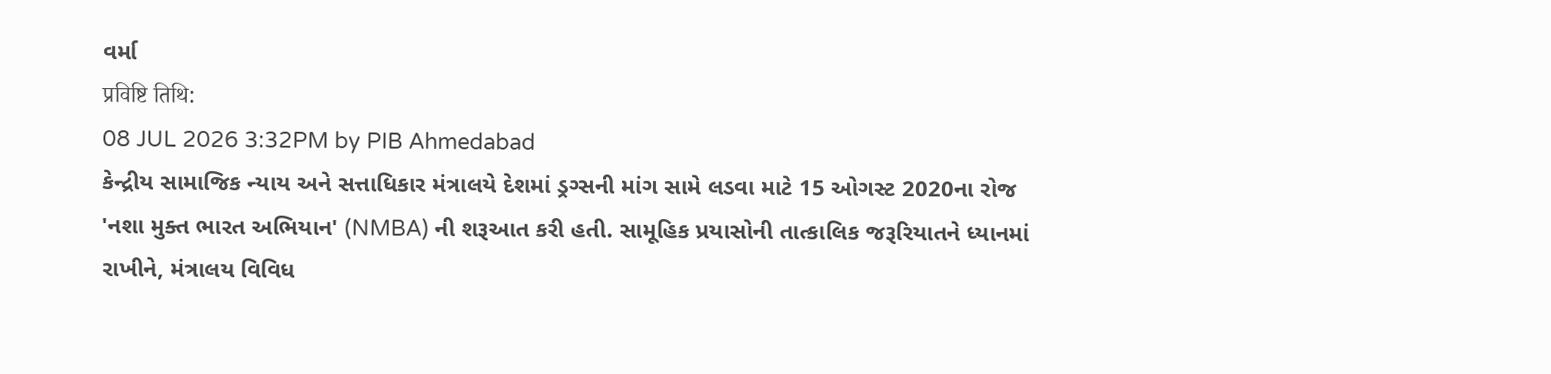વર્મા
प्रविष्टि तिथि:
08 JUL 2026 3:32PM by PIB Ahmedabad
કેન્દ્રીય સામાજિક ન્યાય અને સત્તાધિકાર મંત્રાલયે દેશમાં ડ્રગ્સની માંગ સામે લડવા માટે 15 ઓગસ્ટ 2020ના રોજ 'નશા મુક્ત ભારત અભિયાન' (NMBA) ની શરૂઆત કરી હતી. સામૂહિક પ્રયાસોની તાત્કાલિક જરૂરિયાતને ધ્યાનમાં રાખીને, મંત્રાલય વિવિધ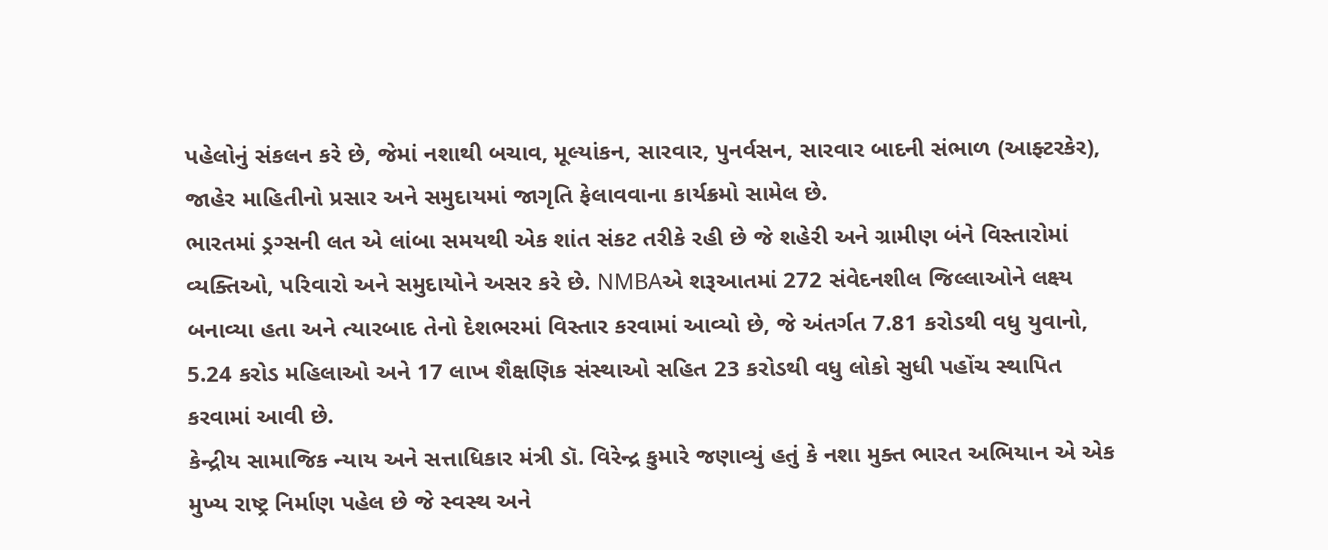પહેલોનું સંકલન કરે છે, જેમાં નશાથી બચાવ, મૂલ્યાંકન, સારવાર, પુનર્વસન, સારવાર બાદની સંભાળ (આફ્ટરકેર), જાહેર માહિતીનો પ્રસાર અને સમુદાયમાં જાગૃતિ ફેલાવવાના કાર્યક્રમો સામેલ છે.
ભારતમાં ડ્રગ્સની લત એ લાંબા સમયથી એક શાંત સંકટ તરીકે રહી છે જે શહેરી અને ગ્રામીણ બંને વિસ્તારોમાં વ્યક્તિઓ, પરિવારો અને સમુદાયોને અસર કરે છે. NMBAએ શરૂઆતમાં 272 સંવેદનશીલ જિલ્લાઓને લક્ષ્ય બનાવ્યા હતા અને ત્યારબાદ તેનો દેશભરમાં વિસ્તાર કરવામાં આવ્યો છે, જે અંતર્ગત 7.81 કરોડથી વધુ યુવાનો, 5.24 કરોડ મહિલાઓ અને 17 લાખ શૈક્ષણિક સંસ્થાઓ સહિત 23 કરોડથી વધુ લોકો સુધી પહોંચ સ્થાપિત કરવામાં આવી છે.
કેન્દ્રીય સામાજિક ન્યાય અને સત્તાધિકાર મંત્રી ડૉ. વિરેન્દ્ર કુમારે જણાવ્યું હતું કે નશા મુક્ત ભારત અભિયાન એ એક મુખ્ય રાષ્ટ્ર નિર્માણ પહેલ છે જે સ્વસ્થ અને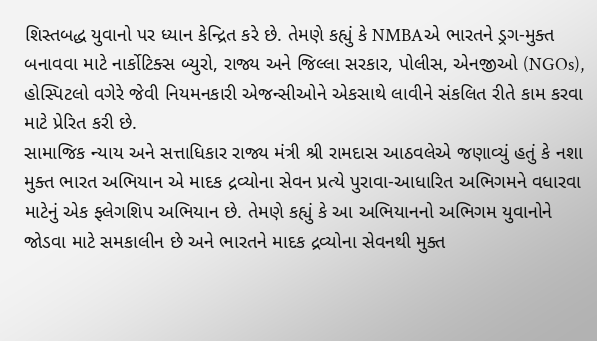શિસ્તબદ્ધ યુવાનો પર ધ્યાન કેન્દ્રિત કરે છે. તેમણે કહ્યું કે NMBAએ ભારતને ડ્રગ-મુક્ત બનાવવા માટે નાર્કોટિક્સ બ્યુરો, રાજ્ય અને જિલ્લા સરકાર, પોલીસ, એનજીઓ (NGOs), હોસ્પિટલો વગેરે જેવી નિયમનકારી એજન્સીઓને એકસાથે લાવીને સંકલિત રીતે કામ કરવા માટે પ્રેરિત કરી છે.
સામાજિક ન્યાય અને સત્તાધિકાર રાજ્ય મંત્રી શ્રી રામદાસ આઠવલેએ જણાવ્યું હતું કે નશા મુક્ત ભારત અભિયાન એ માદક દ્રવ્યોના સેવન પ્રત્યે પુરાવા-આધારિત અભિગમને વધારવા માટેનું એક ફ્લેગશિપ અભિયાન છે. તેમણે કહ્યું કે આ અભિયાનનો અભિગમ યુવાનોને જોડવા માટે સમકાલીન છે અને ભારતને માદક દ્રવ્યોના સેવનથી મુક્ત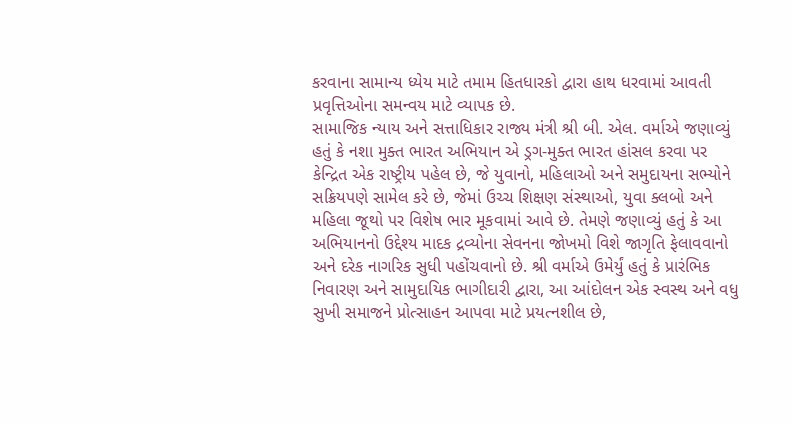કરવાના સામાન્ય ધ્યેય માટે તમામ હિતધારકો દ્વારા હાથ ધરવામાં આવતી પ્રવૃત્તિઓના સમન્વય માટે વ્યાપક છે.
સામાજિક ન્યાય અને સત્તાધિકાર રાજ્ય મંત્રી શ્રી બી. એલ. વર્માએ જણાવ્યું હતું કે નશા મુક્ત ભારત અભિયાન એ ડ્રગ-મુક્ત ભારત હાંસલ કરવા પર કેન્દ્રિત એક રાષ્ટ્રીય પહેલ છે, જે યુવાનો, મહિલાઓ અને સમુદાયના સભ્યોને સક્રિયપણે સામેલ કરે છે, જેમાં ઉચ્ચ શિક્ષણ સંસ્થાઓ, યુવા ક્લબો અને મહિલા જૂથો પર વિશેષ ભાર મૂકવામાં આવે છે. તેમણે જણાવ્યું હતું કે આ અભિયાનનો ઉદ્દેશ્ય માદક દ્રવ્યોના સેવનના જોખમો વિશે જાગૃતિ ફેલાવવાનો અને દરેક નાગરિક સુધી પહોંચવાનો છે. શ્રી વર્માએ ઉમેર્યું હતું કે પ્રારંભિક નિવારણ અને સામુદાયિક ભાગીદારી દ્વારા, આ આંદોલન એક સ્વસ્થ અને વધુ સુખી સમાજને પ્રોત્સાહન આપવા માટે પ્રયત્નશીલ છે,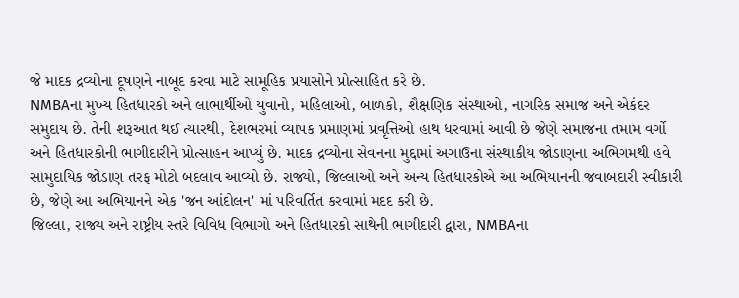જે માદક દ્રવ્યોના દૂષણને નાબૂદ કરવા માટે સામૂહિક પ્રયાસોને પ્રોત્સાહિત કરે છે.
NMBAના મુખ્ય હિતધારકો અને લાભાર્થીઓ યુવાનો, મહિલાઓ, બાળકો, શૈક્ષણિક સંસ્થાઓ, નાગરિક સમાજ અને એકંદર સમુદાય છે. તેની શરૂઆત થઈ ત્યારથી, દેશભરમાં વ્યાપક પ્રમાણમાં પ્રવૃત્તિઓ હાથ ધરવામાં આવી છે જેણે સમાજના તમામ વર્ગો અને હિતધારકોની ભાગીદારીને પ્રોત્સાહન આપ્યું છે. માદક દ્રવ્યોના સેવનના મુદ્દામાં અગાઉના સંસ્થાકીય જોડાણના અભિગમથી હવે સામુદાયિક જોડાણ તરફ મોટો બદલાવ આવ્યો છે. રાજ્યો, જિલ્લાઓ અને અન્ય હિતધારકોએ આ અભિયાનની જવાબદારી સ્વીકારી છે, જેણે આ અભિયાનને એક 'જન આંદોલન' માં પરિવર્તિત કરવામાં મદદ કરી છે.
જિલ્લા, રાજ્ય અને રાષ્ટ્રીય સ્તરે વિવિધ વિભાગો અને હિતધારકો સાથેની ભાગીદારી દ્વારા, NMBAના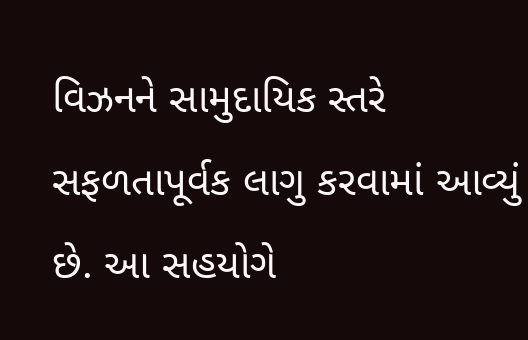વિઝનને સામુદાયિક સ્તરે સફળતાપૂર્વક લાગુ કરવામાં આવ્યું છે. આ સહયોગે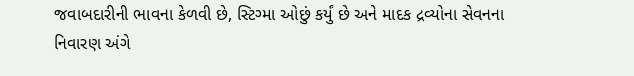જવાબદારીની ભાવના કેળવી છે, સ્ટિગ્મા ઓછું કર્યું છે અને માદક દ્રવ્યોના સેવનના નિવારણ અંગે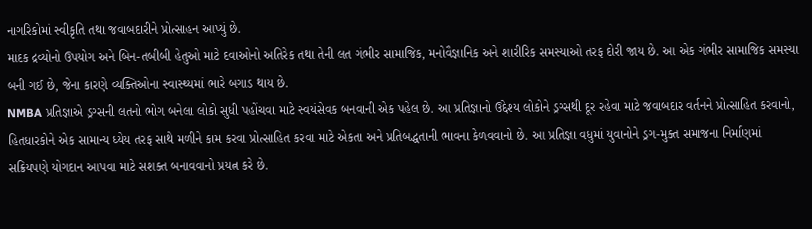નાગરિકોમાં સ્વીકૃતિ તથા જવાબદારીને પ્રોત્સાહન આપ્યું છે.
માદક દ્રવ્યોનો ઉપયોગ અને બિન-તબીબી હેતુઓ માટે દવાઓનો અતિરેક તથા તેની લત ગંભીર સામાજિક, મનોવૈજ્ઞાનિક અને શારીરિક સમસ્યાઓ તરફ દોરી જાય છે. આ એક ગંભીર સામાજિક સમસ્યા બની ગઈ છે, જેના કારણે વ્યક્તિઓના સ્વાસ્થ્યમાં ભારે બગાડ થાય છે.
NMBA પ્રતિજ્ઞાએ ડ્રગ્સની લતનો ભોગ બનેલા લોકો સુધી પહોંચવા માટે સ્વયંસેવક બનવાની એક પહેલ છે. આ પ્રતિજ્ઞાનો ઉદ્દેશ્ય લોકોને ડ્રગ્સથી દૂર રહેવા માટે જવાબદાર વર્તનને પ્રોત્સાહિત કરવાનો, હિતધારકોને એક સામાન્ય ધ્યેય તરફ સાથે મળીને કામ કરવા પ્રોત્સાહિત કરવા માટે એકતા અને પ્રતિબદ્ધતાની ભાવના કેળવવાનો છે. આ પ્રતિજ્ઞા વધુમાં યુવાનોને ડ્રગ-મુક્ત સમાજના નિર્માણમાં સક્રિયપણે યોગદાન આપવા માટે સશક્ત બનાવવાનો પ્રયત્ન કરે છે.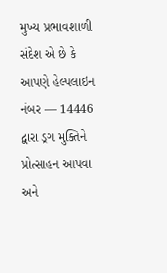મુખ્ય પ્રભાવશાળી સંદેશ એ છે કે આપણે હેલ્પલાઇન નંબર — 14446 દ્વારા ડ્રગ મુક્તિને પ્રોત્સાહન આપવા અને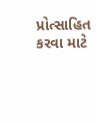પ્રોત્સાહિત કરવા માટે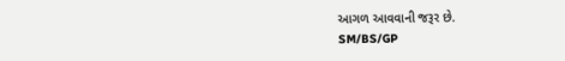આગળ આવવાની જરૂર છે.
SM/BS/GP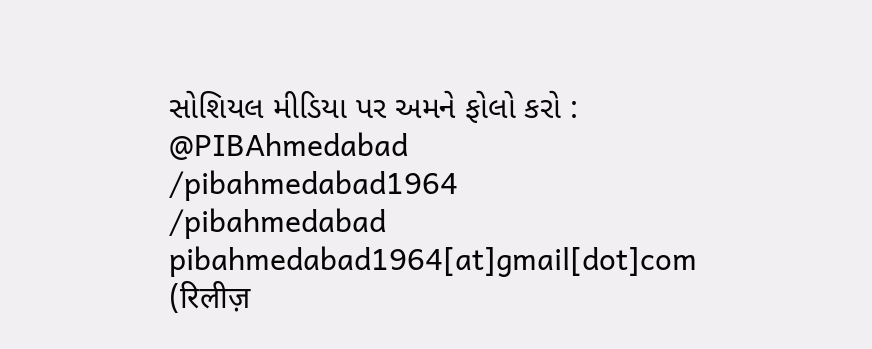સોશિયલ મીડિયા પર અમને ફોલો કરો :
@PIBAhmedabad
/pibahmedabad1964
/pibahmedabad
pibahmedabad1964[at]gmail[dot]com
(रिलीज़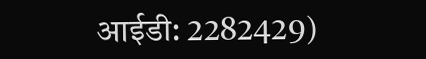आईडी: 2282429)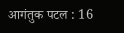आगंतुक पटल : 16